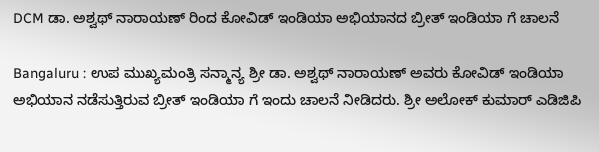DCM ಡಾ. ಅಶ್ವಥ್ ನಾರಾಯಣ್ ರಿಂದ ಕೋವಿಡ್ ಇಂಡಿಯಾ ಅಭಿಯಾನದ ಬ್ರೀತ್ ಇಂಡಿಯಾ ಗೆ ಚಾಲನೆ

Bangaluru : ಉಪ ಮುಖ್ಯಮಂತ್ರಿ ಸನ್ಮಾನ್ಯ ಶ್ರೀ ಡಾ. ಅಶ್ವಥ್ ನಾರಾಯಣ್ ಅವರು ಕೋವಿಡ್ ಇಂಡಿಯಾ ಅಭಿಯಾನ ನಡೆಸುತ್ತಿರುವ ಬ್ರೀತ್ ಇಂಡಿಯಾ ಗೆ ಇಂದು ಚಾಲನೆ ನೀಡಿದರು. ಶ್ರೀ ಅಲೋಕ್ ಕುಮಾರ್ ಎಡಿಜಿಪಿ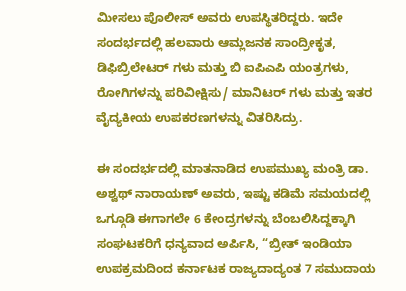ಮೀಸಲು ಪೊಲೀಸ್ ಅವರು ಉಪಸ್ಥಿತರಿದ್ದರು. ಇದೇ ಸಂದರ್ಭದಲ್ಲಿ ಹಲವಾರು ಆಮ್ಲಜನಕ ಸಾಂದ್ರೀಕೃತ, ಡಿಫಿಬ್ರಿಲೇಟರ್ ಗಳು ಮತ್ತು ಬಿ ಐಪಿಎಪಿ ಯಂತ್ರಗಳು, ರೋಗಿಗಳನ್ನು ಪರಿವೀಕ್ಷಿಸು/ ಮಾನಿಟರ್ ಗಳು ಮತ್ತು ಇತರ ವೈದ್ಯಕೀಯ ಉಪಕರಣಗಳನ್ನು ವಿತರಿಸಿದ್ರು.

ಈ ಸಂದರ್ಭದಲ್ಲಿ ಮಾತನಾಡಿದ ಉಪಮುಖ್ಯ ಮಂತ್ರಿ ಡಾ. ಅಶ್ವಥ್ ನಾರಾಯಣ್ ಅವರು, ಇಷ್ಟು ಕಡಿಮೆ ಸಮಯದಲ್ಲಿ ಒಗ್ಗೂಡಿ ಈಗಾಗಲೇ 6 ಕೇಂದ್ರಗಳನ್ನು ಬೆಂಬಲಿಸಿದ್ದಕ್ಕಾಗಿ ಸಂಘಟಕರಿಗೆ ಧನ್ಯವಾದ ಅರ್ಪಿಸಿ, “ಬ್ರೀತ್ ಇಂಡಿಯಾ ಉಪಕ್ರಮದಿಂದ ಕರ್ನಾಟಕ ರಾಜ್ಯದಾದ್ಯಂತ 7 ಸಮುದಾಯ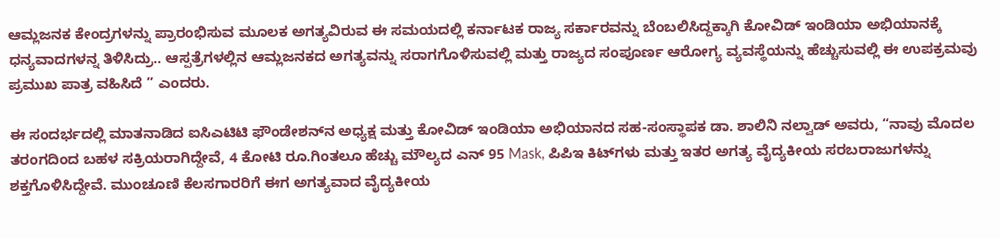ಆಮ್ಲಜನಕ ಕೇಂದ್ರಗಳನ್ನು ಪ್ರಾರಂಭಿಸುವ ಮೂಲಕ ಅಗತ್ಯವಿರುವ ಈ ಸಮಯದಲ್ಲಿ ಕರ್ನಾಟಕ ರಾಜ್ಯ ಸರ್ಕಾರವನ್ನು ಬೆಂಬಲಿಸಿದ್ದಕ್ಕಾಗಿ ಕೋವಿಡ್ ಇಂಡಿಯಾ ಅಭಿಯಾನಕ್ಕೆ ಧನ್ಯವಾದಗಳನ್ನ ತಿಳಿಸಿದ್ರು.. ಆಸ್ಪತ್ರೆಗಳಲ್ಲಿನ ಆಮ್ಲಜನಕದ ಅಗತ್ಯವನ್ನು ಸರಾಗಗೊಳಿಸುವಲ್ಲಿ ಮತ್ತು ರಾಜ್ಯದ ಸಂಪೂರ್ಣ ಆರೋಗ್ಯ ವ್ಯವಸ್ಥೆಯನ್ನು ಹೆಚ್ಚುಸುವಲ್ಲಿ ಈ ಉಪಕ್ರಮವು ಪ್ರಮುಖ ಪಾತ್ರ ವಹಿಸಿದೆ ” ಎಂದರು.

ಈ ಸಂದರ್ಭದಲ್ಲಿ ಮಾತನಾಡಿದ ಐಸಿಎಟಿಟಿ ಫೌಂಡೇಶನ್‌ನ ಅಧ್ಯಕ್ಷ ಮತ್ತು ಕೋವಿಡ್ ಇಂಡಿಯಾ ಅಭಿಯಾನದ ಸಹ-ಸಂಸ್ಥಾಪಕ ಡಾ. ಶಾಲಿನಿ ನಲ್ವಾಡ್ ಅವರು, “ನಾವು ಮೊದಲ ತರಂಗದಿಂದ ಬಹಳ ಸಕ್ರಿಯರಾಗಿದ್ದೇವೆ, 4 ಕೋಟಿ ರೂ.ಗಿಂತಲೂ ಹೆಚ್ಚು ಮೌಲ್ಯದ ಎನ್ 95 Mask, ಪಿಪಿಇ ಕಿಟ್‌ಗಳು ಮತ್ತು ಇತರ ಅಗತ್ಯ ವೈದ್ಯಕೀಯ ಸರಬರಾಜುಗಳನ್ನು ಶಕ್ತಗೊಳಿಸಿದ್ದೇವೆ. ಮುಂಚೂಣಿ ಕೆಲಸಗಾರರಿಗೆ ಈಗ ಅಗತ್ಯವಾದ ವೈದ್ಯಕೀಯ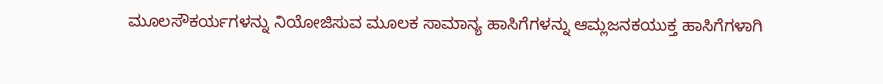ಮೂಲಸೌಕರ್ಯಗಳನ್ನು ನಿಯೋಜಿಸುವ ಮೂಲಕ ಸಾಮಾನ್ಯ ಹಾಸಿಗೆಗಳನ್ನು ಆಮ್ಲಜನಕಯುಕ್ತ ಹಾಸಿಗೆಗಳಾಗಿ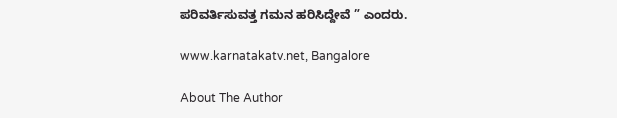ಪರಿವರ್ತಿಸುವತ್ತ ಗಮನ ಹರಿಸಿದ್ದೇವೆ ” ಎಂದರು.

www.karnatakatv.net, Bangalore

About The Author